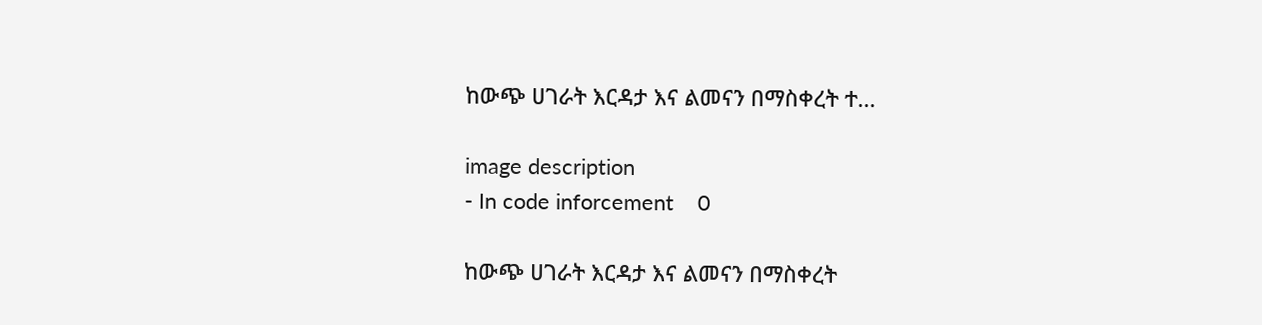ከውጭ ሀገራት እርዳታ እና ልመናን በማስቀረት ተ...

image description
- In code inforcement    0

ከውጭ ሀገራት እርዳታ እና ልመናን በማስቀረት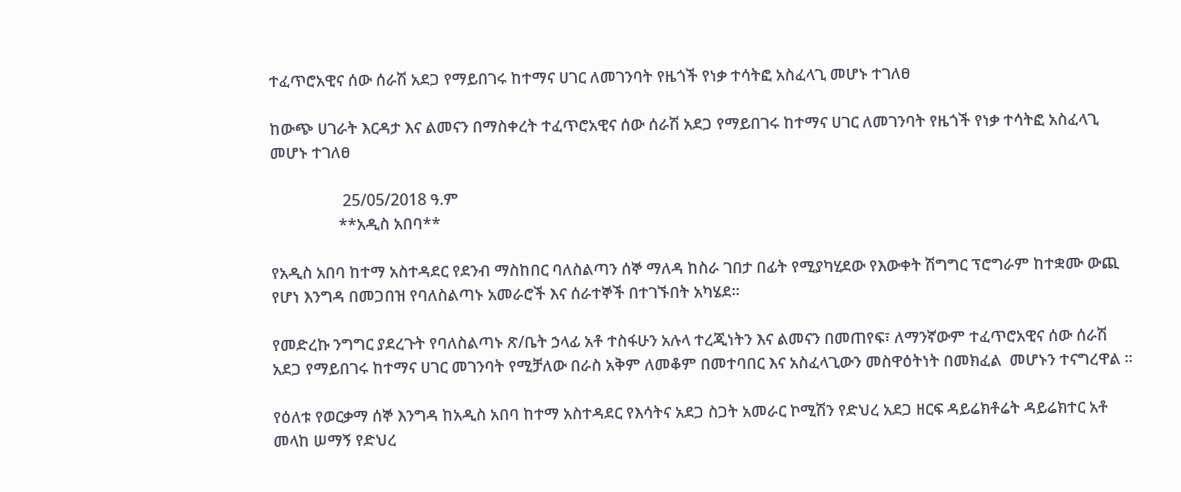ተፈጥሮአዊና ሰው ሰራሽ አደጋ የማይበገሩ ከተማና ሀገር ለመገንባት የዜጎች የነቃ ተሳትፎ አስፈላጊ መሆኑ ተገለፀ

ከውጭ ሀገራት እርዳታ እና ልመናን በማስቀረት ተፈጥሮአዊና ሰው ሰራሽ አደጋ የማይበገሩ ከተማና ሀገር ለመገንባት የዜጎች የነቃ ተሳትፎ አስፈላጊ መሆኑ ተገለፀ

                  25/05/2018 ዓ.ም
                 **አዲስ አበባ**

የአዲስ አበባ ከተማ አስተዳደር የደንብ ማስከበር ባለስልጣን ሰኞ ማለዳ ከስራ ገበታ በፊት የሚያካሂደው የእውቀት ሽግግር ፕሮግራም ከተቋሙ ውጪ የሆነ እንግዳ በመጋበዝ የባለስልጣኑ አመራሮች እና ሰራተኞች በተገኙበት አካሄደ፡፡

የመድረኩ ንግግር ያደረጉት የባለስልጣኑ ጽ/ቤት ኃላፊ አቶ ተስፋሁን አሉላ ተረጂነትን እና ልመናን በመጠየፍ፣ ለማንኛውም ተፈጥሮአዊና ሰው ሰራሽ አደጋ የማይበገሩ ከተማና ሀገር መገንባት የሚቻለው በራስ አቅም ለመቆም በመተባበር እና አስፈላጊውን መስዋዕትነት በመክፈል  መሆኑን ተናግረዋል ።

የዕለቱ የወርቃማ ሰኞ እንግዳ ከአዲስ አበባ ከተማ አስተዳደር የእሳትና አደጋ ስጋት አመራር ኮሚሽን የድህረ አደጋ ዘርፍ ዳይሬክቶሬት ዳይሬክተር አቶ መላከ ሠማኝ የድህረ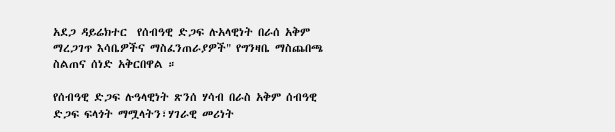አደጋ ዳይሬክተር  የሰብዓዊ ድጋፍ ሉአላዊነት በራሰ አቅም ማረጋገጥ እሳቤዎችና ማስፈንጠራያዎች" የግንዛቤ ማስጨበጫ ስልጠና ሰነድ አቅርበዋል ።

የሰብዓዊ ድጋፍ ሉዓላዊነት ጽንሰ ሃሳብ በራስ አቅም ሰብዓዊ ድጋፍ ፍላጎት ማሟላትን፣ሃገራዊ መሪነት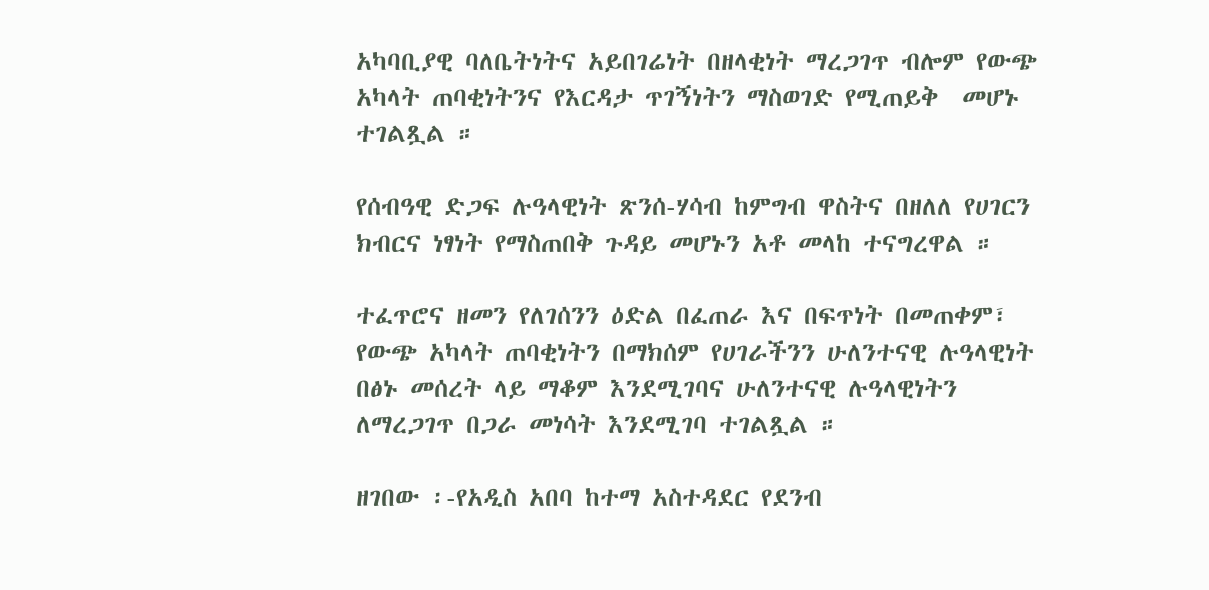አካባቢያዊ ባለቤትነትና አይበገሬነት በዘላቂነት ማረጋገጥ ብሎም የውጭ አካላት ጠባቂነትንና የእርዳታ ጥገኝነትን ማስወገድ የሚጠይቅ  መሆኑ ተገልጿል ።

የሰብዓዊ ድጋፍ ሉዓላዊነት ጽንሰ-ሃሳብ ከምግብ ዋስትና በዘለለ የሀገርን ክብርና ነፃነት የማስጠበቅ ጉዳይ መሆኑን አቶ መላከ ተናግረዋል ።

ተፈጥሮና ዘመን የለገሰንን ዕድል በፈጠራ እና በፍጥነት በመጠቀም፣ የውጭ አካላት ጠባቂነትን በማክሰም የሀገራችንን ሁለንተናዊ ሉዓላዊነት በፅኑ መሰረት ላይ ማቆም እንደሚገባና ሁለንተናዊ ሉዓላዊነትን ለማረጋገጥ በጋራ መነሳት እንደሚገባ ተገልጿል ።

ዘገበው ፡-የአዲስ አበባ ከተማ አስተዳደር የደንብ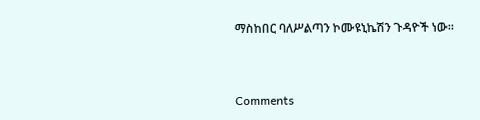ማስከበር ባለሥልጣን ኮሙዩኒኬሽን ጉዳዮች ነው።


Comments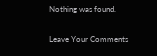Nothing was found.

Leave Your Comments